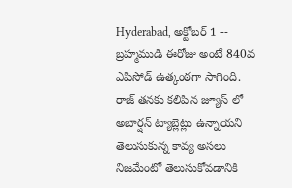Hyderabad, అక్టోబర్ 1 -- బ్రహ్మముడి ఈరోజు అంటే 840వ ఎపిసోడ్ ఉత్కంఠగా సాగింది. రాజ్ తనకు కలిపిన జ్యూస్ లో అబార్షన్ ట్యాబ్లెట్లు ఉన్నాయని తెలుసుకున్న కావ్య అసలు నిజమేంటో తెలుసుకోవడానికి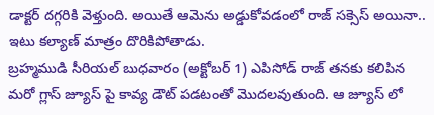డాక్టర్ దగ్గరికి వెళ్తుంది. అయితే ఆమెను అడ్డుకోవడంలో రాజ్ సక్సెస్ అయినా.. ఇటు కల్యాణ్ మాత్రం దొరికిపోతాడు.
బ్రహ్మముడి సీరియల్ బుధవారం (అక్టోబర్ 1) ఎపిసోడ్ రాజ్ తనకు కలిపిన మరో గ్లాస్ జ్యూస్ పై కావ్య డౌట్ పడటంతో మొదలవుతుంది. ఆ జ్యూస్ లో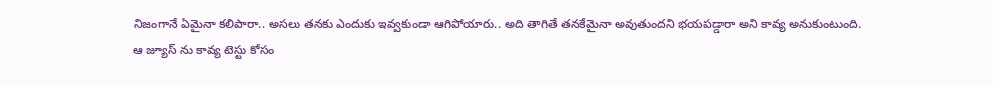నిజంగానే ఏమైనా కలిపారా.. అసలు తనకు ఎందుకు ఇవ్వకుండా ఆగిపోయారు.. అది తాగితే తనకేమైనా అవుతుందని భయపడ్డారా అని కావ్య అనుకుంటుంది.
ఆ జ్యూస్ ను కావ్య టెస్టు కోసం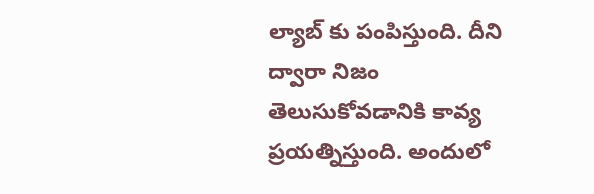ల్యాబ్ కు పంపిస్తుంది. దీని ద్వారా నిజం తెలుసుకోవడానికి కావ్య ప్రయత్నిస్తుంది. అందులో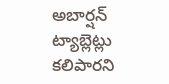అబార్షన్ ట్యాబ్లెట్లు కలిపారని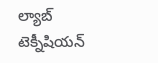ల్యాబ్ టెక్నీషియన్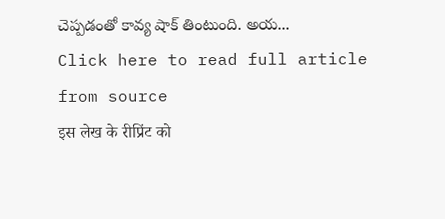చెప్పడంతో కావ్య షాక్ తింటుంది. అయ...
Click here to read full article from source
इस लेख के रीप्रिंट को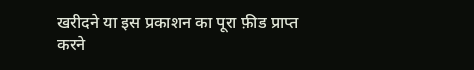खरीदने या इस प्रकाशन का पूरा फ़ीड प्राप्त करने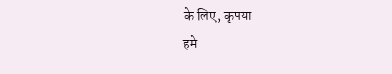के लिए, कृपया
हमे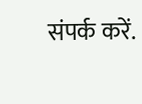संपर्क करें.